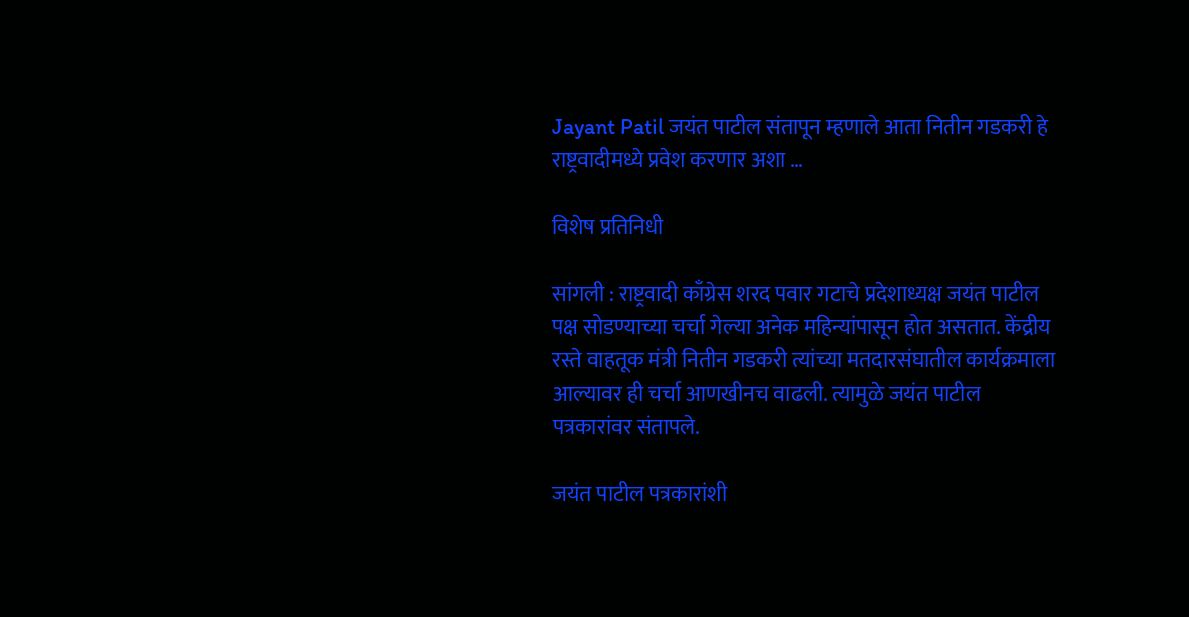Jayant Patil जयंत पाटील संतापून म्हणाले आता नितीन गडकरी हे राष्ट्रवादीमध्ये प्रवेश करणार अशा …

विशेष प्रतिनिधी

सांगली : राष्ट्रवादी काँग्रेस शरद पवार गटाचे प्रदेशाध्यक्ष जयंत पाटील पक्ष सोडण्याच्या चर्चा गेल्या अनेक महिन्यांपासून होत असतात. केंद्रीय रस्ते वाहतूक मंत्री नितीन गडकरी त्यांच्या मतदारसंघातील कार्यक्रमाला आल्यावर ही चर्चा आणखीनच वाढली. त्यामुळे जयंत पाटील पत्रकारांवर संतापले.

जयंत पाटील पत्रकारांशी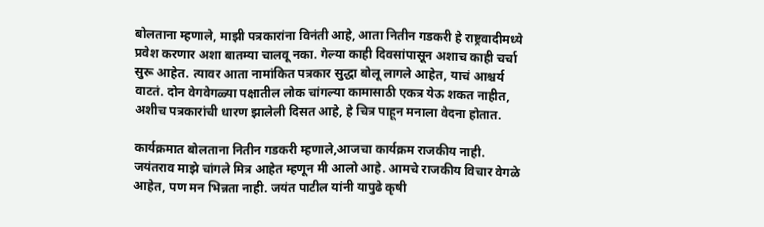बोलताना म्हणाले, माझी पत्रकारांना विनंती आहे, आता नितीन गडकरी हे राष्ट्रवादीमध्ये प्रवेश करणार अशा बातम्या चालवू नका. गेल्या काही दिवसांपासून अशाच काही चर्चा सुरू आहेत. त्यावर आता नामांकित पत्रकार सुद्धा बोलू लागले आहेत, याचं आश्चर्य वाटतं. दोन वेगवेगळ्या पक्षातील लोक चांगल्या कामासाठी एकत्र येऊ शकत नाहीत, अशीच पत्रकारांची धारण झालेली दिसत आहे, हे चित्र पाहून मनाला वेदना होतात.

कार्यक्रमात बोलताना नितीन गडकरी म्हणाले,आजचा कार्यक्रम राजकीय नाही. जयंतराव माझे चांगले मित्र आहेत म्हणून मी आलो आहे. आमचे राजकीय विचार वेगळे आहेत, पण मन भिन्नता नाही. जयंत पाटील यांनी यापुढे कृषी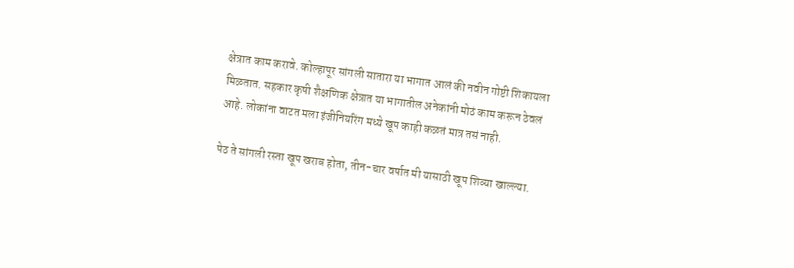क्षेत्रात काम करावे. कोल्हापूर सांगली सातारा या भागात आलं की नवीन गोष्टी शिकायला मिळतात. सहकार कृषी शैक्षणिक क्षेत्रात या भागातील अनेकांनी मोठं काम करून ठेवलं आहे. लोकांना वाटत मला इंजीनियरिंग मध्ये खूप काही कळतं मात्र तसं नाही.

पेठ ते सांगली रस्ता खूप खराब होता, तीन-चार वर्षात मी यासाठी खूप शिव्या खाल्ल्या.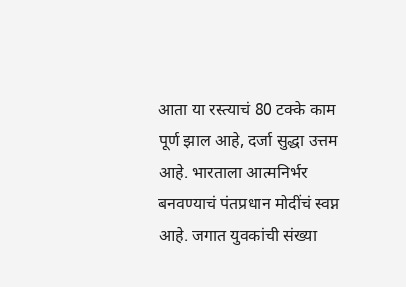आता या रस्त्याचं 80 टक्के काम पूर्ण झाल आहे, दर्जा सुद्धा उत्तम आहे. भारताला आत्मनिर्भर बनवण्याचं पंतप्रधान मोदींचं स्वप्न आहे. जगात युवकांची संख्या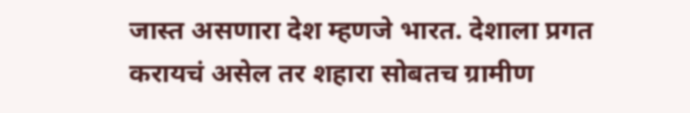जास्त असणारा देश म्हणजे भारत. देशाला प्रगत करायचं असेल तर शहारा सोबतच ग्रामीण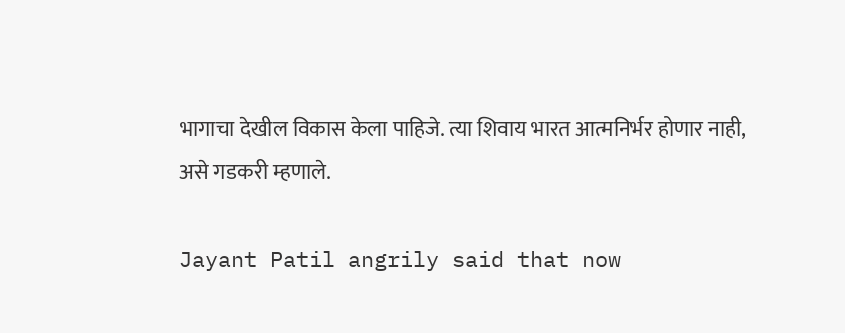भागाचा देखील विकास केला पाहिजे. त्या शिवाय भारत आत्मनिर्भर होणार नाही, असे गडकरी म्हणाले.

Jayant Patil angrily said that now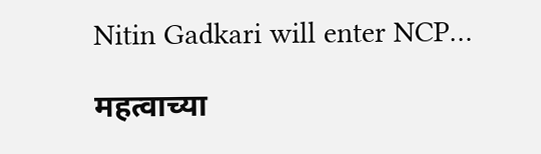Nitin Gadkari will enter NCP…

महत्वाच्या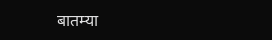बातम्या